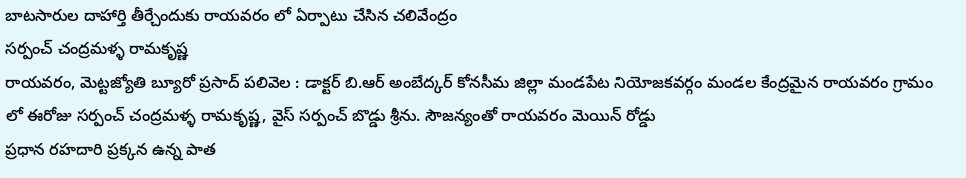బాటసారుల దాహార్తి తీర్చేందుకు రాయవరం లో ఏర్పాటు చేసిన చలివేంద్రం
సర్పంచ్ చంద్రమళ్ళ రామకృష్ణ
రాయవరం, మెట్టజ్యోతి బ్యూరో ప్రసాద్ పలివెల : డాక్టర్ బి.ఆర్ అంబేద్కర్ కోనసీమ జిల్లా మండపేట నియోజకవర్గం మండల కేంద్రమైన రాయవరం గ్రామం లో ఈరోజు సర్పంచ్ చంద్రమళ్ళ రామకృష్ణ, వైస్ సర్పంచ్ బొడ్డు శ్రీను. సౌజన్యంతో రాయవరం మెయిన్ రోడ్డు
ప్రధాన రహదారి ప్రక్కన ఉన్న పాత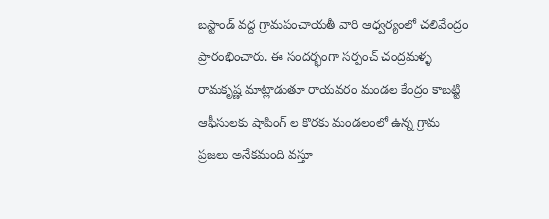బస్టాండ్ వద్ద గ్రామపంచాయతీ వారి ఆధ్వర్యంలో చలివేంద్రం ప్రారంభించారు. ఈ సందర్భంగా సర్పంచ్ చంద్రమళ్ళ రామకృష్ణ మాట్లాడుతూ రాయవరం మండల కేంద్రం కాబట్టి ఆఫీసులకు షాపింగ్ ల కొరకు మండలంలో ఉన్న గ్రామ ప్రజలు అనేకమంది వస్తూ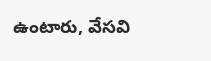ఉంటారు, వేసవి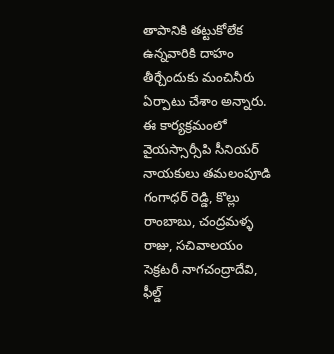తాపానికి తట్టుకోలేక ఉన్నవారికి దాహం తీర్చేందుకు మంచినీరు ఏర్పాటు చేశాం అన్నారు. ఈ కార్యక్రమంలో వైయస్సార్సీపి సీనియర్ నాయకులు తమలంపూడి గంగాధర్ రెడ్డి, కొల్లు రాంబాబు, చంద్రమళ్ళ రాజు, సచివాలయం సెక్రటరీ నాగచంద్రాదేవి, ఫీల్డ్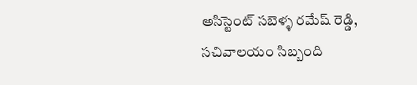అసిస్టెంట్ సబెళ్ళ రమేష్ రెడ్డి, సచివాలయం సిబ్బంది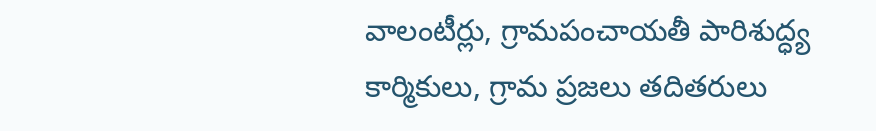వాలంటీర్లు, గ్రామపంచాయతీ పారిశుద్ధ్య కార్మికులు, గ్రామ ప్రజలు తదితరులు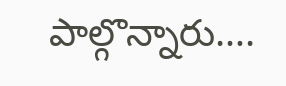పాల్గొన్నారు….